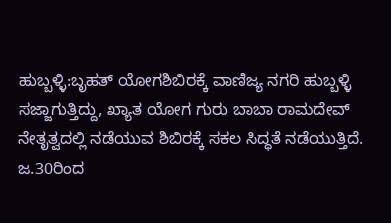ಹುಬ್ಬಳ್ಳಿ:ಬೃಹತ್ ಯೋಗಶಿಬಿರಕ್ಕೆ ವಾಣಿಜ್ಯ ನಗರಿ ಹುಬ್ಬಳ್ಳಿ ಸಜ್ಜಾಗುತ್ತಿದ್ದು, ಖ್ಯಾತ ಯೋಗ ಗುರು ಬಾಬಾ ರಾಮದೇವ್ ನೇತೃತ್ವದಲ್ಲಿ ನಡೆಯುವ ಶಿಬಿರಕ್ಕೆ ಸಕಲ ಸಿದ್ಧತೆ ನಡೆಯುತ್ತಿದೆ.
ಜ.30ರಿಂದ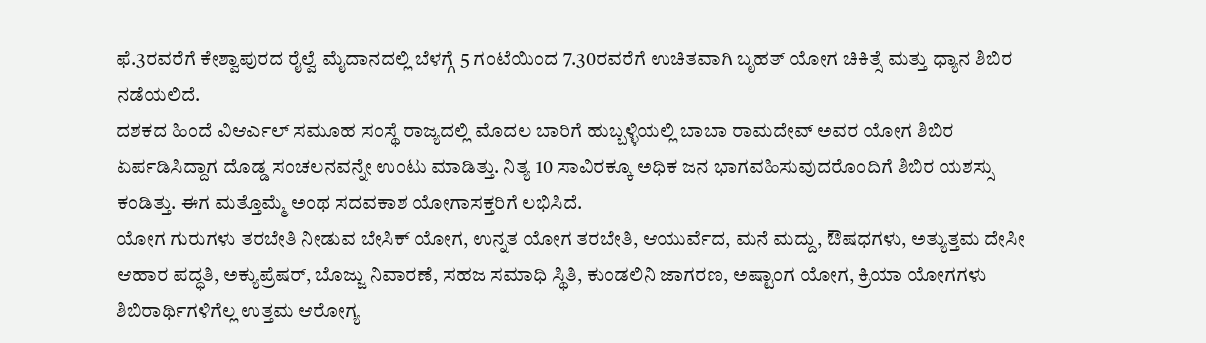ಫೆ.3ರವರೆಗೆ ಕೇಶ್ವಾಪುರದ ರೈಲ್ವೆ ಮೈದಾನದಲ್ಲಿ ಬೆಳಗ್ಗೆ 5 ಗಂಟೆಯಿಂದ 7.30ರವರೆಗೆ ಉಚಿತವಾಗಿ ಬೃಹತ್ ಯೋಗ ಚಿಕಿತ್ಸೆ ಮತ್ತು ಧ್ಯಾನ ಶಿಬಿರ ನಡೆಯಲಿದೆ.
ದಶಕದ ಹಿಂದೆ ವಿಆರ್ಎಲ್ ಸಮೂಹ ಸಂಸ್ಥೆ ರಾಜ್ಯದಲ್ಲಿ ಮೊದಲ ಬಾರಿಗೆ ಹುಬ್ಬಳ್ಳಿಯಲ್ಲಿ ಬಾಬಾ ರಾಮದೇವ್ ಅವರ ಯೋಗ ಶಿಬಿರ ಏರ್ಪಡಿಸಿದ್ದಾಗ ದೊಡ್ಡ ಸಂಚಲನವನ್ನೇ ಉಂಟು ಮಾಡಿತ್ತು. ನಿತ್ಯ 10 ಸಾವಿರಕ್ಕೂ ಅಧಿಕ ಜನ ಭಾಗವಹಿಸುವುದರೊಂದಿಗೆ ಶಿಬಿರ ಯಶಸ್ಸು ಕಂಡಿತ್ತು. ಈಗ ಮತ್ತೊಮ್ಮೆ ಅಂಥ ಸದವಕಾಶ ಯೋಗಾಸಕ್ತರಿಗೆ ಲಭಿಸಿದೆ.
ಯೋಗ ಗುರುಗಳು ತರಬೇತಿ ನೀಡುವ ಬೇಸಿಕ್ ಯೋಗ, ಉನ್ನತ ಯೋಗ ತರಬೇತಿ, ಆಯುರ್ವೆದ, ಮನೆ ಮದ್ದು, ಔಷಧಗಳು, ಅತ್ಯುತ್ತಮ ದೇಸೀ ಆಹಾರ ಪದ್ಧತಿ, ಅಕ್ಯುಪ್ರೆಷರ್, ಬೊಜ್ಜು ನಿವಾರಣೆ, ಸಹಜ ಸಮಾಧಿ ಸ್ಥಿತಿ, ಕುಂಡಲಿನಿ ಜಾಗರಣ, ಅಷ್ಟಾಂಗ ಯೋಗ, ಕ್ರಿಯಾ ಯೋಗಗಳು ಶಿಬಿರಾರ್ಥಿಗಳಿಗೆಲ್ಲ ಉತ್ತಮ ಆರೋಗ್ಯ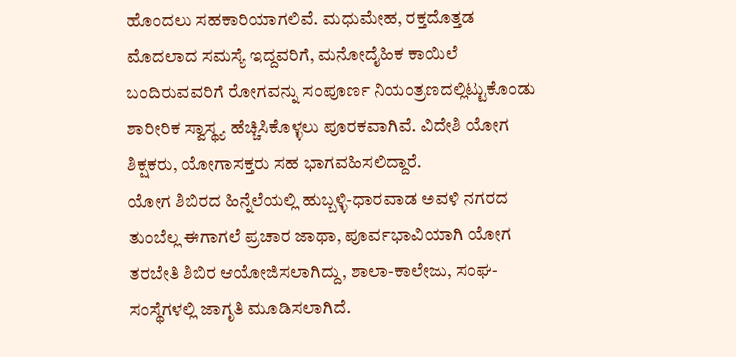ಹೊಂದಲು ಸಹಕಾರಿಯಾಗಲಿವೆ. ಮಧುಮೇಹ, ರಕ್ತದೊತ್ತಡ ಮೊದಲಾದ ಸಮಸ್ಯೆ ಇದ್ದವರಿಗೆ, ಮನೋದೈಹಿಕ ಕಾಯಿಲೆ ಬಂದಿರುವವರಿಗೆ ರೋಗವನ್ನು ಸಂಪೂರ್ಣ ನಿಯಂತ್ರಣದಲ್ಲಿಟ್ಟುಕೊಂಡು ಶಾರೀರಿಕ ಸ್ವಾಸ್ಥ್ಯ ಹೆಚ್ಚಿಸಿಕೊಳ್ಳಲು ಪೂರಕವಾಗಿವೆ. ವಿದೇಶಿ ಯೋಗ ಶಿಕ್ಷಕರು, ಯೋಗಾಸಕ್ತರು ಸಹ ಭಾಗವಹಿಸಲಿದ್ದಾರೆ.
ಯೋಗ ಶಿಬಿರದ ಹಿನ್ನೆಲೆಯಲ್ಲಿ ಹುಬ್ಬಳ್ಳಿ-ಧಾರವಾಡ ಅವಳಿ ನಗರದ ತುಂಬೆಲ್ಲ ಈಗಾಗಲೆ ಪ್ರಚಾರ ಜಾಥಾ, ಪೂರ್ವಭಾವಿಯಾಗಿ ಯೋಗ ತರಬೇತಿ ಶಿಬಿರ ಆಯೋಜಿಸಲಾಗಿದ್ದು, ಶಾಲಾ-ಕಾಲೇಜು, ಸಂಘ-ಸಂಸ್ಥೆಗಳಲ್ಲಿ ಜಾಗೃತಿ ಮೂಡಿಸಲಾಗಿದೆ.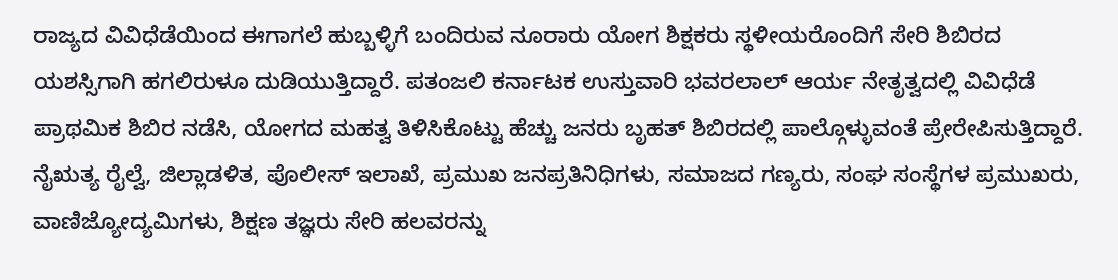ರಾಜ್ಯದ ವಿವಿಧೆಡೆಯಿಂದ ಈಗಾಗಲೆ ಹುಬ್ಬಳ್ಳಿಗೆ ಬಂದಿರುವ ನೂರಾರು ಯೋಗ ಶಿಕ್ಷಕರು ಸ್ಥಳೀಯರೊಂದಿಗೆ ಸೇರಿ ಶಿಬಿರದ ಯಶಸ್ಸಿಗಾಗಿ ಹಗಲಿರುಳೂ ದುಡಿಯುತ್ತಿದ್ದಾರೆ. ಪತಂಜಲಿ ಕರ್ನಾಟಕ ಉಸ್ತುವಾರಿ ಭವರಲಾಲ್ ಆರ್ಯ ನೇತೃತ್ವದಲ್ಲಿ ವಿವಿಧೆಡೆ ಪ್ರಾಥಮಿಕ ಶಿಬಿರ ನಡೆಸಿ, ಯೋಗದ ಮಹತ್ವ ತಿಳಿಸಿಕೊಟ್ಟು ಹೆಚ್ಚು ಜನರು ಬೃಹತ್ ಶಿಬಿರದಲ್ಲಿ ಪಾಲ್ಗೊಳ್ಳುವಂತೆ ಪ್ರೇರೇಪಿಸುತ್ತಿದ್ದಾರೆ. ನೈಋತ್ಯ ರೈಲ್ವೆ, ಜಿಲ್ಲಾಡಳಿತ, ಪೊಲೀಸ್ ಇಲಾಖೆ, ಪ್ರಮುಖ ಜನಪ್ರತಿನಿಧಿಗಳು, ಸಮಾಜದ ಗಣ್ಯರು, ಸಂಘ ಸಂಸ್ಥೆಗಳ ಪ್ರಮುಖರು, ವಾಣಿಜ್ಯೋದ್ಯಮಿಗಳು, ಶಿಕ್ಷಣ ತಜ್ಞರು ಸೇರಿ ಹಲವರನ್ನು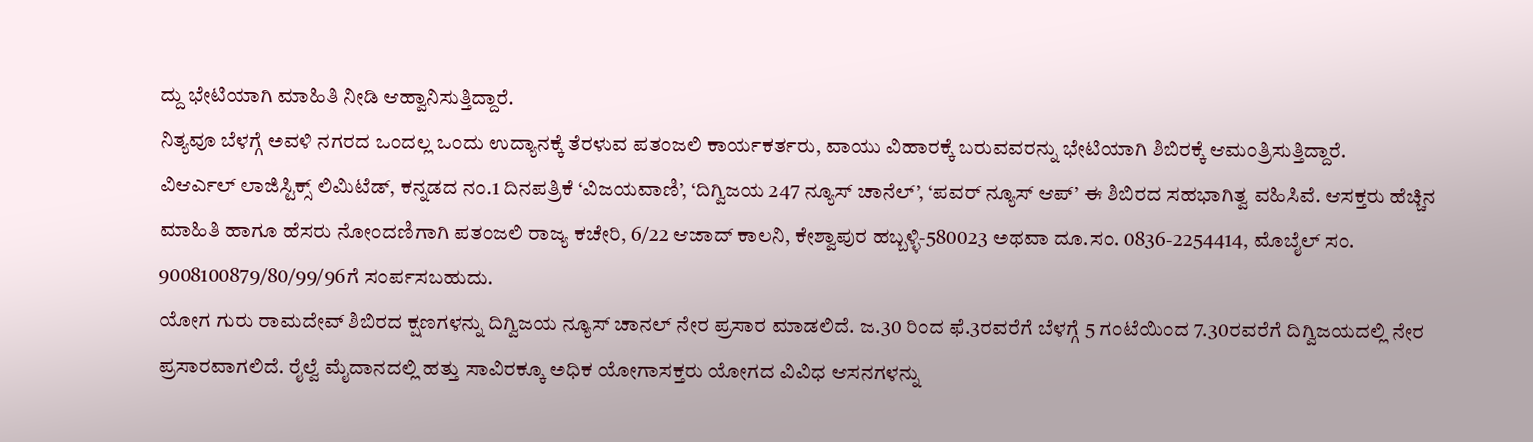ದ್ದು ಭೇಟಿಯಾಗಿ ಮಾಹಿತಿ ನೀಡಿ ಆಹ್ವಾನಿಸುತ್ತಿದ್ದಾರೆ.
ನಿತ್ಯವೂ ಬೆಳಗ್ಗೆ ಅವಳಿ ನಗರದ ಒಂದಲ್ಲ ಒಂದು ಉದ್ಯಾನಕ್ಕೆ ತೆರಳುವ ಪತಂಜಲಿ ಕಾರ್ಯಕರ್ತರು, ವಾಯು ವಿಹಾರಕ್ಕೆ ಬರುವವರನ್ನು ಭೇಟಿಯಾಗಿ ಶಿಬಿರಕ್ಕೆ ಆಮಂತ್ರಿಸುತ್ತಿದ್ದಾರೆ.
ವಿಆರ್ಎಲ್ ಲಾಜಿಸ್ಟಿಕ್ಸ್ ಲಿಮಿಟೆಡ್, ಕನ್ನಡದ ನಂ.1 ದಿನಪತ್ರಿಕೆ ‘ವಿಜಯವಾಣಿ’, ‘ದಿಗ್ವಿಜಯ 247 ನ್ಯೂಸ್ ಚಾನೆಲ್’, ‘ಪವರ್ ನ್ಯೂಸ್ ಆಪ್’ ಈ ಶಿಬಿರದ ಸಹಭಾಗಿತ್ವ ವಹಿಸಿವೆ. ಆಸಕ್ತರು ಹೆಚ್ಚಿನ ಮಾಹಿತಿ ಹಾಗೂ ಹೆಸರು ನೋಂದಣಿಗಾಗಿ ಪತಂಜಲಿ ರಾಜ್ಯ ಕಚೇರಿ, 6/22 ಆಜಾದ್ ಕಾಲನಿ, ಕೇಶ್ವಾಪುರ ಹಬ್ಬಳ್ಳಿ-580023 ಅಥವಾ ದೂ.ಸಂ. 0836-2254414, ಮೊಬೈಲ್ ಸಂ. 9008100879/80/99/96ಗೆ ಸಂರ್ಪಸಬಹುದು.
ಯೋಗ ಗುರು ರಾಮದೇವ್ ಶಿಬಿರದ ಕ್ಷಣಗಳನ್ನು ದಿಗ್ವಿಜಯ ನ್ಯೂಸ್ ಚಾನಲ್ ನೇರ ಪ್ರಸಾರ ಮಾಡಲಿದೆ. ಜ.30 ರಿಂದ ಫೆ.3ರವರೆಗೆ ಬೆಳಗ್ಗೆ 5 ಗಂಟೆಯಿಂದ 7.30ರವರೆಗೆ ದಿಗ್ವಿಜಯದಲ್ಲಿ ನೇರ ಪ್ರಸಾರವಾಗಲಿದೆ. ರೈಲ್ವೆ ಮೈದಾನದಲ್ಲಿ ಹತ್ತು ಸಾವಿರಕ್ಕೂ ಅಧಿಕ ಯೋಗಾಸಕ್ತರು ಯೋಗದ ವಿವಿಧ ಆಸನಗಳನ್ನು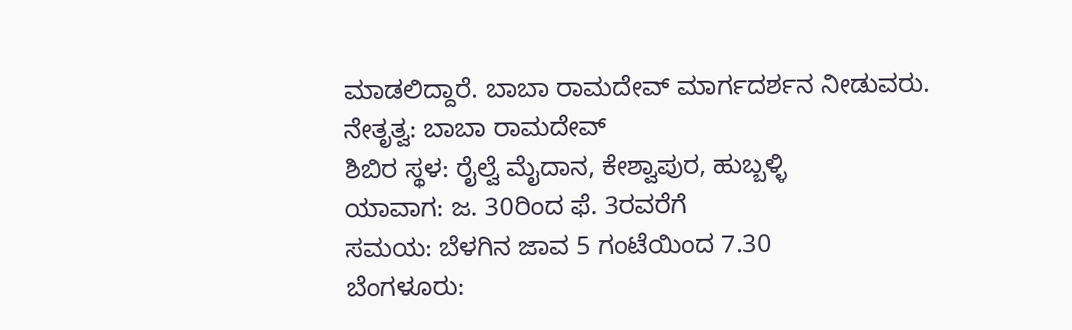ಮಾಡಲಿದ್ದಾರೆ. ಬಾಬಾ ರಾಮದೇವ್ ಮಾರ್ಗದರ್ಶನ ನೀಡುವರು.
ನೇತೃತ್ವ: ಬಾಬಾ ರಾಮದೇವ್
ಶಿಬಿರ ಸ್ಥಳ: ರೈಲ್ವೆ ಮೈದಾನ, ಕೇಶ್ವಾಪುರ, ಹುಬ್ಬಳ್ಳಿ
ಯಾವಾಗ: ಜ. 30ರಿಂದ ಫೆ. 3ರವರೆಗೆ
ಸಮಯ: ಬೆಳಗಿನ ಜಾವ 5 ಗಂಟೆಯಿಂದ 7.30
ಬೆಂಗಳೂರು: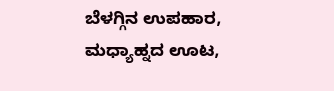ಬೆಳಗ್ಗಿನ ಉಪಹಾರ, ಮಧ್ಯಾಹ್ನದ ಊಟ,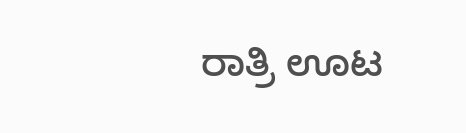ರಾತ್ರಿ ಊಟ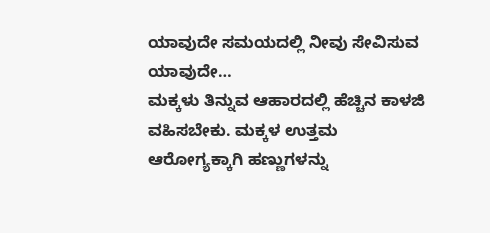ಯಾವುದೇ ಸಮಯದಲ್ಲಿ ನೀವು ಸೇವಿಸುವ ಯಾವುದೇ…
ಮಕ್ಕಳು ತಿನ್ನುವ ಆಹಾರದಲ್ಲಿ ಹೆಚ್ಚಿನ ಕಾಳಜಿ ವಹಿಸಬೇಕು. ಮಕ್ಕಳ ಉತ್ತಮ ಆರೋಗ್ಯಕ್ಕಾಗಿ ಹಣ್ಣುಗಳನ್ನು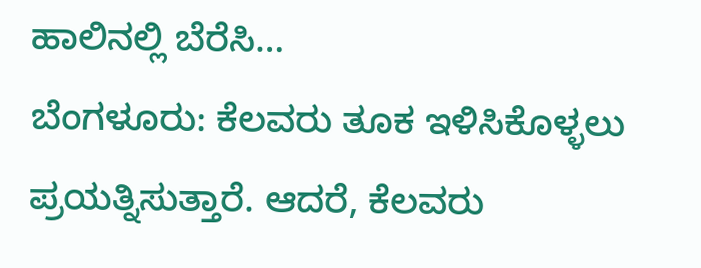ಹಾಲಿನಲ್ಲಿ ಬೆರೆಸಿ…
ಬೆಂಗಳೂರು: ಕೆಲವರು ತೂಕ ಇಳಿಸಿಕೊಳ್ಳಲು ಪ್ರಯತ್ನಿಸುತ್ತಾರೆ. ಆದರೆ, ಕೆಲವರು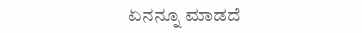ಏನನ್ನೂ ಮಾಡದೆ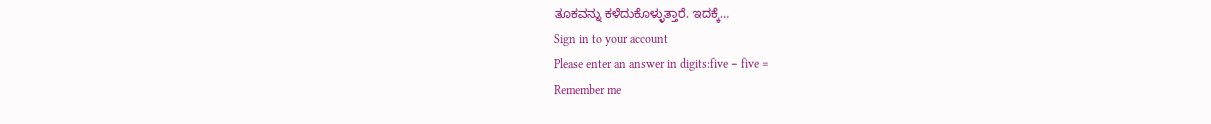ತೂಕವನ್ನು ಕಳೆದುಕೊಳ್ಳುತ್ತಾರೆ. ಇದಕ್ಕೆ…
Sign in to your account
Please enter an answer in digits:five − five =
Remember me